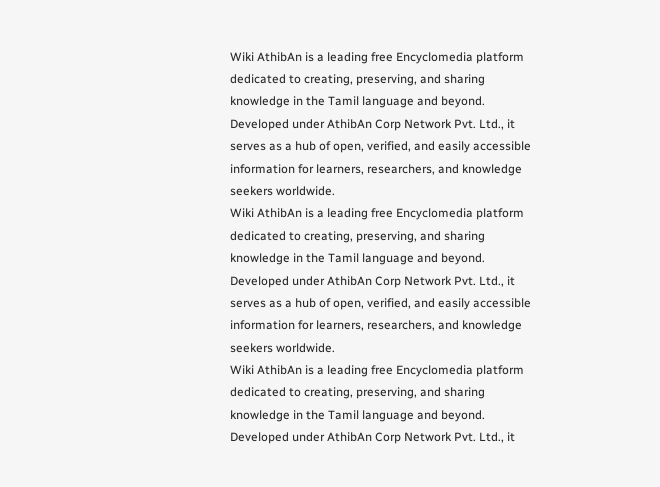Wiki AthibAn is a leading free Encyclomedia platform dedicated to creating, preserving, and sharing knowledge in the Tamil language and beyond. Developed under AthibAn Corp Network Pvt. Ltd., it serves as a hub of open, verified, and easily accessible information for learners, researchers, and knowledge seekers worldwide.
Wiki AthibAn is a leading free Encyclomedia platform dedicated to creating, preserving, and sharing knowledge in the Tamil language and beyond. Developed under AthibAn Corp Network Pvt. Ltd., it serves as a hub of open, verified, and easily accessible information for learners, researchers, and knowledge seekers worldwide.
Wiki AthibAn is a leading free Encyclomedia platform dedicated to creating, preserving, and sharing knowledge in the Tamil language and beyond. Developed under AthibAn Corp Network Pvt. Ltd., it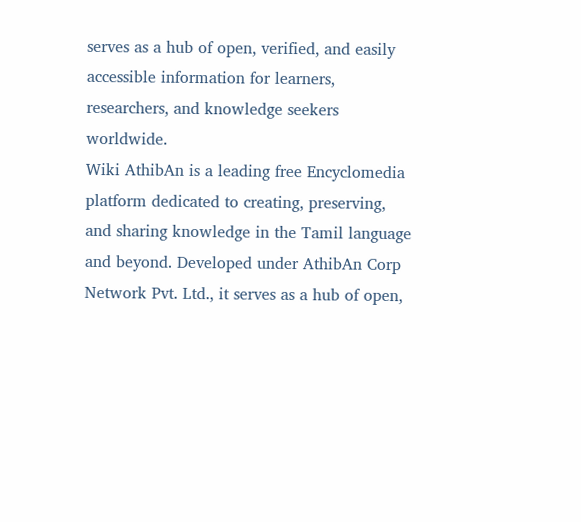serves as a hub of open, verified, and easily accessible information for learners, researchers, and knowledge seekers worldwide.
Wiki AthibAn is a leading free Encyclomedia platform dedicated to creating, preserving, and sharing knowledge in the Tamil language and beyond. Developed under AthibAn Corp Network Pvt. Ltd., it serves as a hub of open,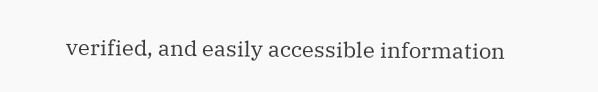verified, and easily accessible information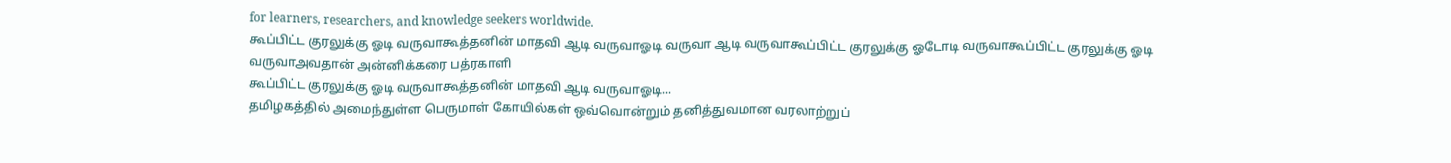for learners, researchers, and knowledge seekers worldwide.
கூப்பிட்ட குரலுக்கு ஓடி வருவாகூத்தனின் மாதவி ஆடி வருவாஓடி வருவா ஆடி வருவாகூப்பிட்ட குரலுக்கு ஓடோடி வருவாகூப்பிட்ட குரலுக்கு ஓடி வருவாஅவதான் அன்னிக்கரை பத்ரகாளி
கூப்பிட்ட குரலுக்கு ஓடி வருவாகூத்தனின் மாதவி ஆடி வருவாஓடி...
தமிழகத்தில் அமைந்துள்ள பெருமாள் கோயில்கள் ஒவ்வொன்றும் தனித்துவமான வரலாற்றுப்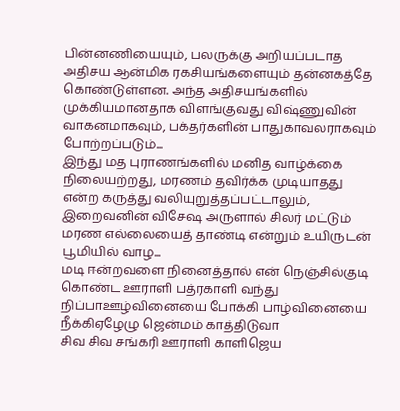பின்னணியையும், பலருக்கு அறியப்படாத அதிசய ஆன்மிக ரகசியங்களையும் தன்னகத்தே கொண்டுள்ளன. அந்த அதிசயங்களில் முக்கியமானதாக விளங்குவது விஷ்ணுவின் வாகனமாகவும், பக்தர்களின் பாதுகாவலராகவும் போற்றப்படும்...
இந்து மத புராணங்களில் மனித வாழ்க்கை நிலையற்றது, மரணம் தவிர்க்க முடியாதது என்ற கருத்து வலியுறுத்தப்பட்டாலும், இறைவனின் விசேஷ அருளால் சிலர் மட்டும் மரண எல்லையைத் தாண்டி என்றும் உயிருடன் பூமியில் வாழ...
மடி ஈன்றவளை நினைத்தால் என் நெஞ்சில்குடி கொண்ட ஊராளி பத்ரகாளி வந்து நிப்பாஊழ்வினையை போக்கி பாழ்வினையை நீக்கிஏழேழு ஜென்மம் காத்திடுவா
சிவ சிவ சங்கரி ஊராளி காளிஜெய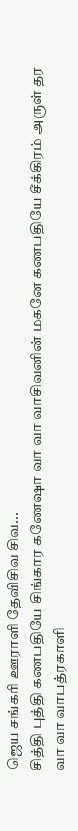ஜெய சங்கரி ஊராளி தேவிசிவ சிவ...
சித்தி புத்தி கணபதியே சிங்கார கணேஷா வா வா வாசிவனின் மகனே கணபதியே சீக்கிரம் அருள் தர வா வா வாபத்ரகாளி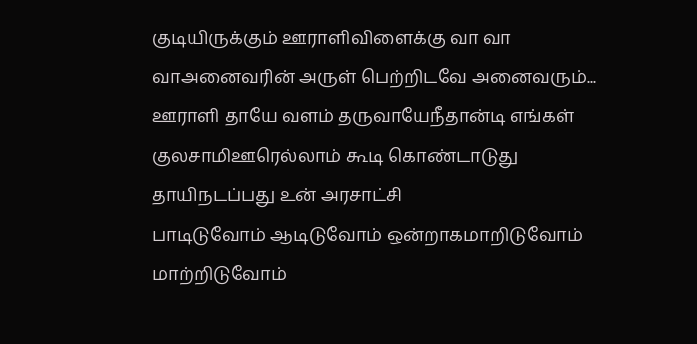குடியிருக்கும் ஊராளிவிளைக்கு வா வா வாஅனைவரின் அருள் பெற்றிடவே அனைவரும்...
ஊராளி தாயே வளம் தருவாயேநீதான்டி எங்கள் குலசாமிஊரெல்லாம் கூடி கொண்டாடுது தாயிநடப்பது உன் அரசாட்சி
பாடிடுவோம் ஆடிடுவோம் ஒன்றாகமாறிடுவோம் மாற்றிடுவோம்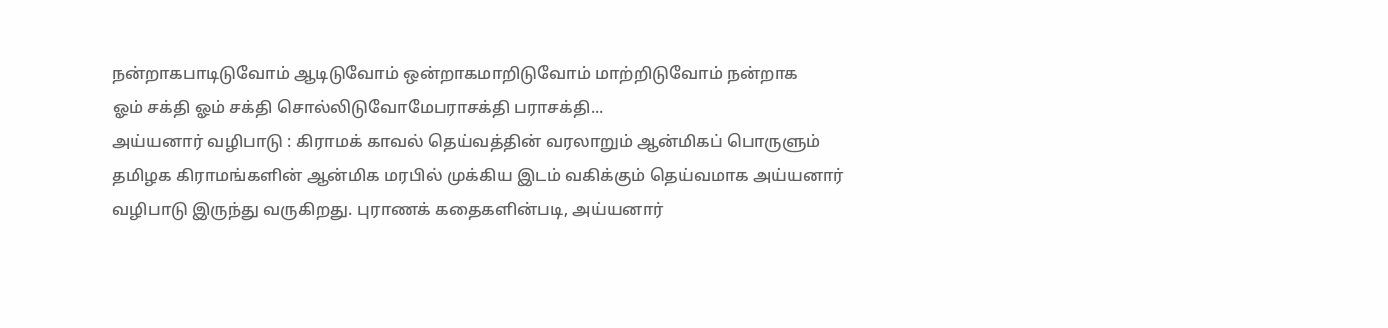நன்றாகபாடிடுவோம் ஆடிடுவோம் ஒன்றாகமாறிடுவோம் மாற்றிடுவோம் நன்றாக
ஓம் சக்தி ஓம் சக்தி சொல்லிடுவோமேபராசக்தி பராசக்தி...
அய்யனார் வழிபாடு : கிராமக் காவல் தெய்வத்தின் வரலாறும் ஆன்மிகப் பொருளும்
தமிழக கிராமங்களின் ஆன்மிக மரபில் முக்கிய இடம் வகிக்கும் தெய்வமாக அய்யனார் வழிபாடு இருந்து வருகிறது. புராணக் கதைகளின்படி, அய்யனார்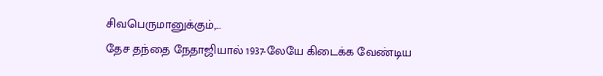சிவபெருமானுக்கும்,...
தேச தந்தை நேதாஜியால் 1937-லேயே கிடைக்க வேண்டிய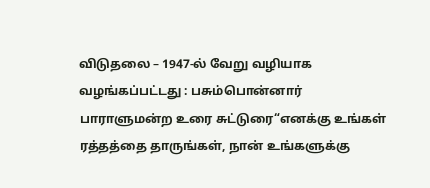விடுதலை – 1947-ல் வேறு வழியாக வழங்கப்பட்டது : பசும்பொன்னார் பாராளுமன்ற உரை சுட்டுரை“எனக்கு உங்கள் ரத்தத்தை தாருங்கள், நான் உங்களுக்கு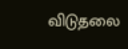விடுதலை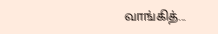வாங்கித்...